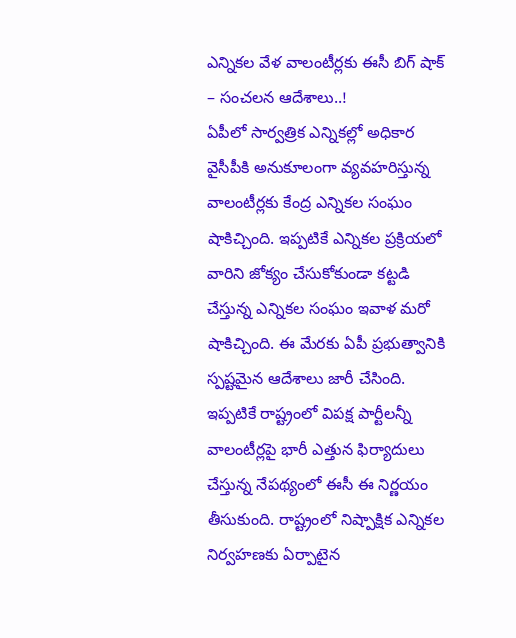ఎన్నికల వేళ వాలంటీర్లకు ఈసీ బిగ్ షాక్ – సంచలన ఆదేశాలు..!
ఏపీలో సార్వత్రిక ఎన్నికల్లో అధికార వైసీపీకి అనుకూలంగా వ్యవహరిస్తున్న వాలంటీర్లకు కేంద్ర ఎన్నికల సంఘం షాకిచ్చింది. ఇప్పటికే ఎన్నికల ప్రక్రియలో వారిని జోక్యం చేసుకోకుండా కట్టడి చేస్తున్న ఎన్నికల సంఘం ఇవాళ మరో షాకిచ్చింది. ఈ మేరకు ఏపీ ప్రభుత్వానికి స్పష్టమైన ఆదేశాలు జారీ చేసింది. ఇప్పటికే రాష్ట్రంలో విపక్ష పార్టీలన్నీ వాలంటీర్లపై భారీ ఎత్తున ఫిర్యాదులు చేస్తున్న నేపథ్యంలో ఈసీ ఈ నిర్ణయం తీసుకుంది. రాష్ట్రంలో నిష్పాక్షిక ఎన్నికల నిర్వహణకు ఏర్పాటైన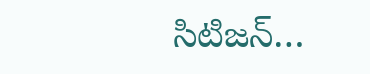సిటిజన్…